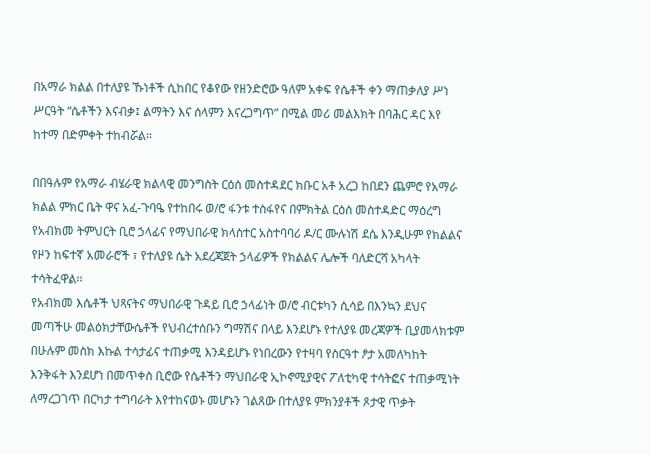በአማራ ክልል በተለያዩ ኹነቶች ሲከበር የቆየው የዘንድሮው ዓለም አቀፍ የሴቶች ቀን ማጠቃለያ ሥነ ሥርዓት “ሴቶችን እናብቃ፤ ልማትን እና ሰላምን እናረጋግጥ” በሚል መሪ መልእክት በባሕር ዳር እየ ከተማ በድምቀት ተከብሯል፡፡

በበዓሉም የአማራ ብሄራዊ ክልላዊ መንግስት ርዕሰ መስተዳደር ክቡር አቶ አረጋ ከበደን ጨምሮ የአማራ ክልል ምክር ቤት ዋና አፈ-ጉባዔ የተከበሩ ወ/ሮ ፋንቱ ተስፋየና በምክትል ርዕሰ መስተዳድር ማዕረግ የአብክመ ትምህርት ቢሮ ኃላፊና የማህበራዊ ክላስተር አስተባባሪ ዶ/ር ሙሉነሽ ደሴ እንዲሁም የክልልና የዞን ከፍተኛ አመራሮች ፣ የተለያዩ ሴት አደረጃጀት ኃላፊዎች የክልልና ሌሎች ባለድርሻ አካላት ተሳትፈዋል፡፡
የአብክመ እሴቶች ህጻናትና ማህበራዊ ጉዳይ ቢሮ ኃላፊነት ወ/ሮ ብርቱካን ሲሳይ በእንኳን ደህና መጣችሁ መልዕክታቸውሴቶች የህብረተሰቡን ግማሽና በላይ እንደሆኑ የተለያዩ መረጃዎች ቢያመላክቱም በሁሉም መስክ እኩል ተሳታፊና ተጠቃሚ እንዳይሆኑ የነበረውን የተዛባ የስርዓተ ፆታ አመለካከት እንቅፋት እንደሆነ በመጥቀስ ቢሮው የሴቶችን ማህበራዊ ኢኮኖሚያዊና ፖለቲካዊ ተሳትፎና ተጠቃሚነት ለማረጋገጥ በርካታ ተግባራት እየተከናወኑ መሆኑን ገልጸው በተለያዩ ምክንያቶች ጾታዊ ጥቃት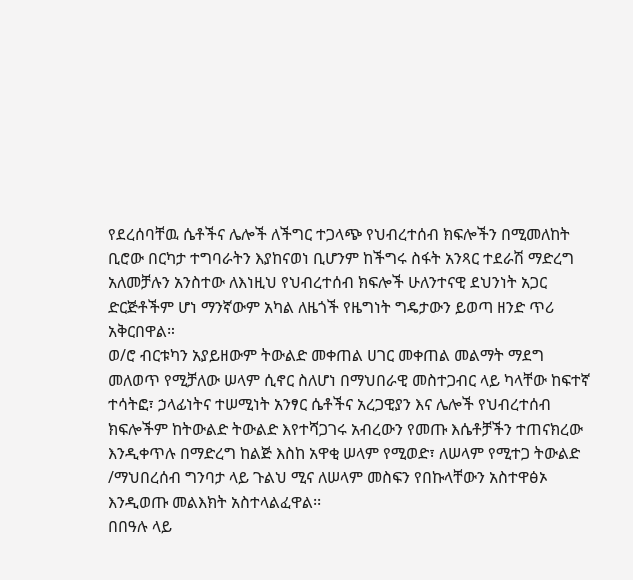የደረሰባቸዉ ሴቶችና ሌሎች ለችግር ተጋላጭ የህብረተሰብ ክፍሎችን በሚመለከት ቢሮው በርካታ ተግባራትን እያከናወነ ቢሆንም ከችግሩ ስፋት አንጻር ተደራሽ ማድረግ አለመቻሉን አንስተው ለእነዚህ የህብረተሰብ ክፍሎች ሁለንተናዊ ደህንነት አጋር ድርጅቶችም ሆነ ማንኛውም አካል ለዜጎች የዜግነት ግዴታውን ይወጣ ዘንድ ጥሪ አቅርበዋል።
ወ/ሮ ብርቱካን አያይዘውም ትውልድ መቀጠል ሀገር መቀጠል መልማት ማደግ መለወጥ የሚቻለው ሠላም ሲኖር ስለሆነ በማህበራዊ መስተጋብር ላይ ካላቸው ከፍተኛ ተሳትፎ፣ ኃላፊነትና ተሠሚነት አንፃር ሴቶችና አረጋዊያን እና ሌሎች የህብረተሰብ ክፍሎችም ከትውልድ ትውልድ እየተሻጋገሩ አብረውን የመጡ እሴቶቻችን ተጠናክረው እንዲቀጥሉ በማድረግ ከልጅ እስከ አዋቂ ሠላም የሚወድ፣ ለሠላም የሚተጋ ትውልድ /ማህበረሰብ ግንባታ ላይ ጉልህ ሚና ለሠላም መስፍን የበኩላቸውን አስተዋፅኦ እንዲወጡ መልእክት አስተላልፈዋል፡፡
በበዓሉ ላይ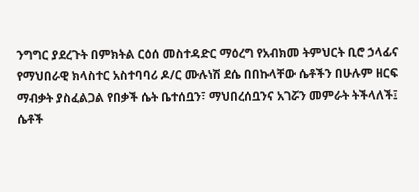ንግግር ያደረጉት በምክትል ርዕሰ መስተዳድር ማዕረግ የአብክመ ትምህርት ቢሮ ኃላፊና የማህበራዊ ክላስተር አስተባባሪ ዶ/ር ሙሉነሽ ደሴ በበኩላቸው ሴቶችን በሁሉም ዘርፍ ማብቃት ያስፈልጋል የበቃች ሴት ቤተሰቧን፣ ማህበረሰቧንና አገሯን መምራት ትችላለች፤ ሴቶች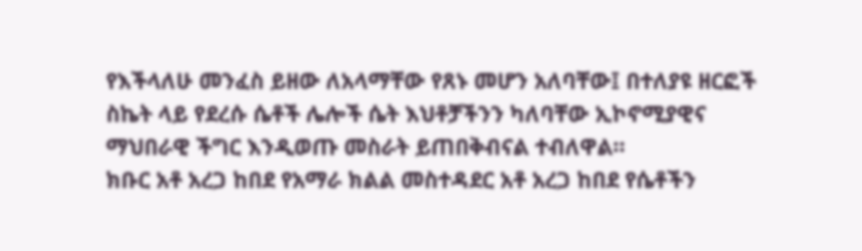የእችላለሁ መንፈስ ይዘው ለአላማቸው የጸኑ መሆን አለባቸው፤ በተለያዩ ዘርፎች ስኬት ላይ የደረሱ ሴቶች ሌሎች ሴት እህቶቻችንን ካለባቸው ኢኮኖሚያዊና ማህበራዊ ችግር እንዲወጡ መስራት ይጠበቅብናል ተብለዋል።
ክቡር አቶ አረጋ ከበደ የአማራ ክልል መስተዳደር አቶ አረጋ ከበደ የሴቶችን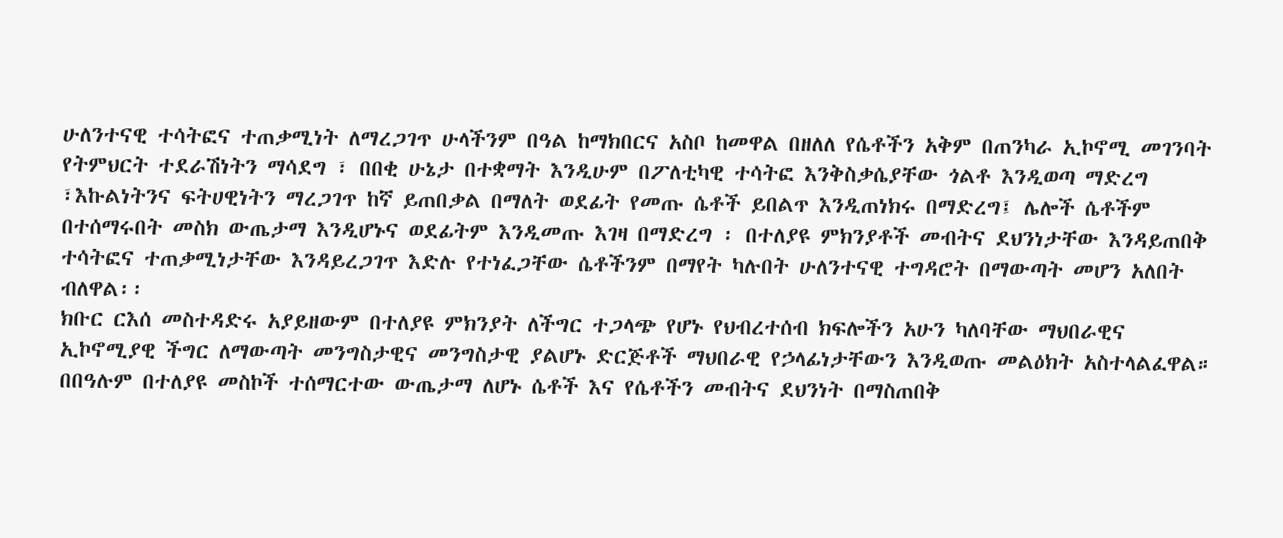ሁለንተናዊ ተሳትፎና ተጠቃሚነት ለማረጋገጥ ሁላችንም በዓል ከማክበርና አስቦ ከመዋል በዘለለ የሴቶችን አቅም በጠንካራ ኢኮኖሚ መገንባት የትምህርት ተደራሽነትን ማሳደግ ፣ በበቂ ሁኔታ በተቋማት እንዲሁም በፖለቲካዊ ተሳትፎ እንቅስቃሴያቸው ጎልቶ እንዲወጣ ማድረግ ፣እኩልነትንና ፍትሀዊነትን ማረጋገጥ ከኛ ይጠበቃል በማለት ወደፊት የመጡ ሴቶች ይበልጥ እንዲጠነክሩ በማድረግ፤ ሌሎች ሴቶችም በተሰማሩበት መስክ ውጤታማ እንዲሆኑና ወደፊትም እንዲመጡ እገዛ በማድረግ ፡ በተለያዩ ምክንያቶች መብትና ደህንነታቸው እንዳይጠበቅ ተሳትፎና ተጠቃሚነታቸው እንዳይረጋገጥ እድሉ የተነፈጋቸው ሴቶችንም በማየት ካሉበት ሁለንተናዊ ተግዳሮት በማውጣት መሆን አለበት ብለዋል፡፡
ክቡር ርእሰ መስተዳድሩ አያይዘውም በተለያዩ ምክንያት ለችግር ተጋላጭ የሆኑ የህብረተሰብ ክፍሎችን አሁን ካለባቸው ማህበራዊና ኢኮኖሚያዊ ችግር ለማውጣት መንግስታዊና መንግስታዊ ያልሆኑ ድርጅቶች ማህበራዊ የኃላፊነታቸውን እንዲወጡ መልዕክት አስተላልፈዋል።
በበዓሉም በተለያዩ መስኮች ተሰማርተው ውጤታማ ለሆኑ ሴቶች እና የሴቶችን መብትና ደህንነት በማስጠበቅ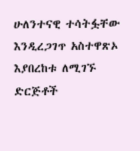ሁለንተናዊ ተሳትፏቸው እንዲረጋገጥ አስተዋጽኦ እያበረከቱ ለሚገኙ ድርጅቶች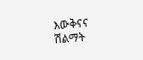እውቅናና ሽልማት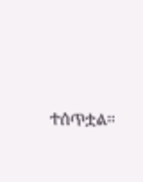ተሰጥቷል፡፡